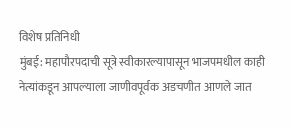विशेष प्रतिनिधी
मुंबई: महापौरपदाची सूत्रे स्वीकारल्यापासून भाजपमधील काही नेत्यांकडून आपल्याला जाणीवपूर्वक अडचणीत आणले जात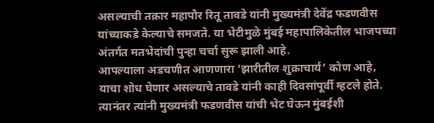असल्याची तक्रार महापौर रितू तावडे यांनी मुख्यमंत्री देवेंद्र फडणवीस यांच्याकडे केल्याचे समजते. या भेटीमुळे मुंबई महापालिकेतील भाजपच्या अंतर्गत मतभेदांची पुन्हा चर्चा सुरू झाली आहे.
आपल्याला अडचणीत आणणारा ‘झारीतील शुक्राचार्य’ कोण आहे, याचा शोध घेणार असल्याचे तावडे यांनी काही दिवसांपूर्वी म्हटले होते. त्यानंतर त्यांनी मुख्यमंत्री फडणवीस यांची भेट घेऊन मुंबईशी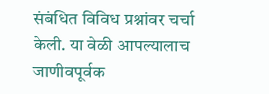संबंधित विविध प्रश्नांवर चर्चा केली. या वेळी आपल्यालाच जाणीवपूर्वक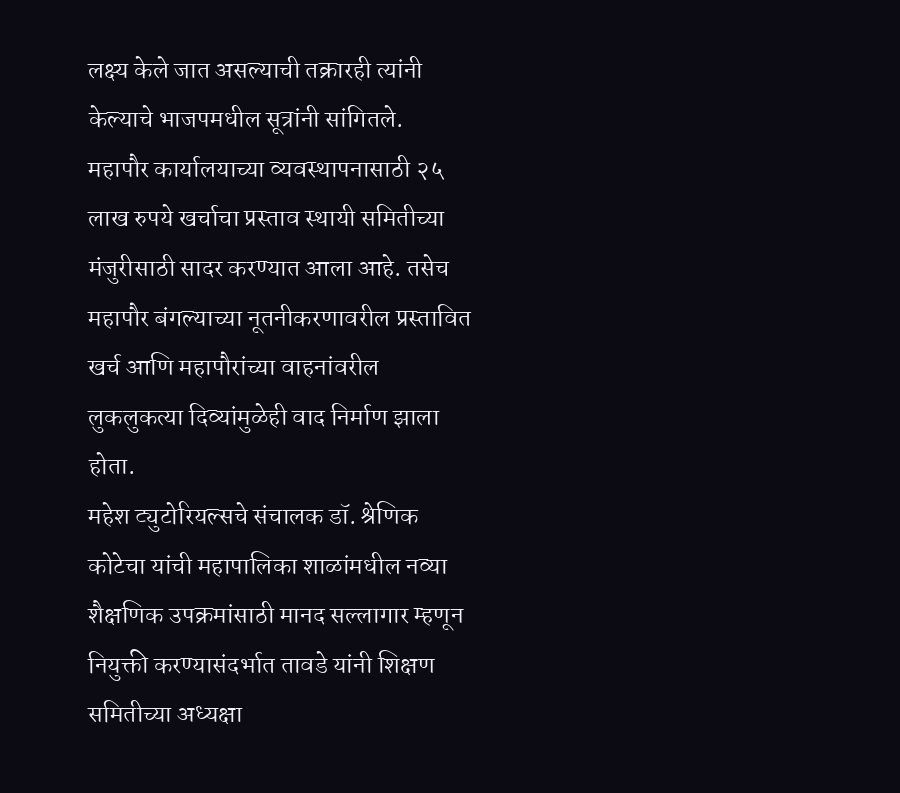लक्ष्य केले जात असल्याची तक्रारही त्यांनी केल्याचे भाजपमधील सूत्रांनी सांगितले.
महापौर कार्यालयाच्या व्यवस्थापनासाठी २५ लाख रुपये खर्चाचा प्रस्ताव स्थायी समितीच्या मंजुरीसाठी सादर करण्यात आला आहे. तसेच महापौर बंगल्याच्या नूतनीकरणावरील प्रस्तावित खर्च आणि महापौरांच्या वाहनांवरील लुकलुकत्या दिव्यांमुळेही वाद निर्माण झाला होता.
महेश ट्युटोरियल्सचे संचालक डॉ. श्रेणिक कोटेचा यांची महापालिका शाळांमधील नव्या शैक्षणिक उपक्रमांसाठी मानद सल्लागार म्हणून नियुक्ती करण्यासंदर्भात तावडे यांनी शिक्षण समितीच्या अध्यक्षा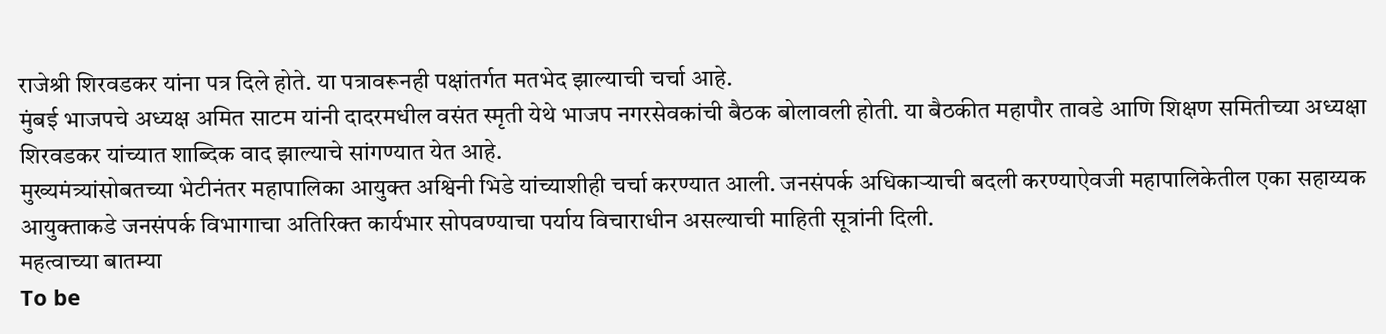राजेश्री शिरवडकर यांना पत्र दिले होते. या पत्रावरूनही पक्षांतर्गत मतभेद झाल्याची चर्चा आहे.
मुंबई भाजपचे अध्यक्ष अमित साटम यांनी दादरमधील वसंत स्मृती येथे भाजप नगरसेवकांची बैठक बोलावली होती. या बैठकीत महापौर तावडे आणि शिक्षण समितीच्या अध्यक्षा शिरवडकर यांच्यात शाब्दिक वाद झाल्याचे सांगण्यात येत आहे.
मुख्यमंत्र्यांसोबतच्या भेटीनंतर महापालिका आयुक्त अश्विनी भिडे यांच्याशीही चर्चा करण्यात आली. जनसंपर्क अधिकाऱ्याची बदली करण्याऐवजी महापालिकेतील एका सहाय्यक आयुक्ताकडे जनसंपर्क विभागाचा अतिरिक्त कार्यभार सोपवण्याचा पर्याय विचाराधीन असल्याची माहिती सूत्रांनी दिली.
महत्वाच्या बातम्या
To be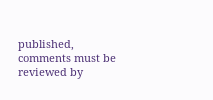published, comments must be reviewed by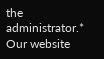the administrator.*
Our website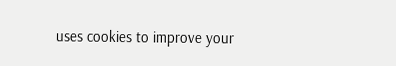uses cookies to improve your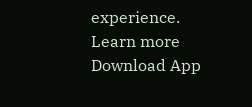experience. Learn more
Download App